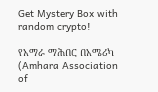Get Mystery Box with random crypto!

የአማራ ማሕበር በአሜሪካ (Amhara Association of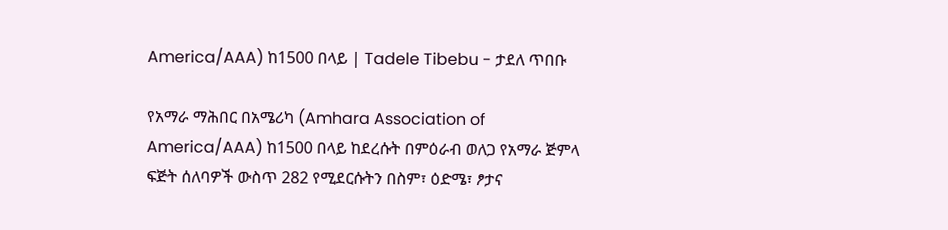America/AAA) ከ1500 በላይ | Tadele Tibebu - ታደለ ጥበቡ

የአማራ ማሕበር በአሜሪካ (Amhara Association of America/AAA) ከ1500 በላይ ከደረሱት በምዕራብ ወለጋ የአማራ ጅምላ ፍጅት ሰለባዎች ውስጥ 282 የሚደርሱትን በስም፣ ዕድሜ፣ ፆታና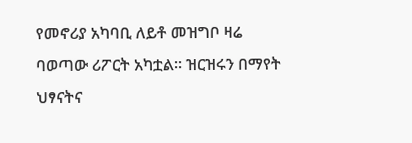የመኖሪያ አካባቢ ለይቶ መዝግቦ ዛሬ ባወጣው ሪፖርት አካቷል። ዝርዝሩን በማየት ህፃናትና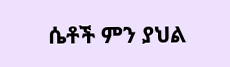ሴቶች ምን ያህል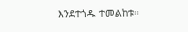እንደተጎዱ ተመልከቱ።